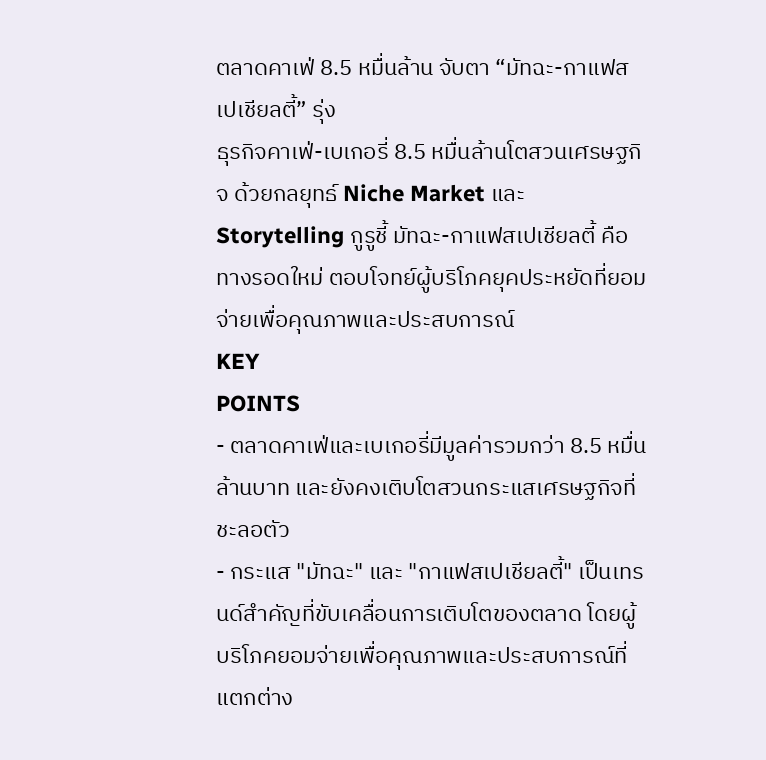ตลาดคาเฟ่ 8.5 หมื่นล้าน จับตา “มัทฉะ-กาแฟสเปเชียลตี้” รุ่ง
ธุรกิจคาเฟ่-เบเกอรี่ 8.5 หมื่นล้านโตสวนเศรษฐกิจ ด้วยกลยุทธ์ Niche Market และ Storytelling กูรูชี้ มัทฉะ-กาแฟสเปเชียลตี้ คือทางรอดใหม่ ตอบโจทย์ผู้บริโภคยุคประหยัดที่ยอมจ่ายเพื่อคุณภาพและประสบการณ์
KEY
POINTS
- ตลาดคาเฟ่และเบเกอรี่มีมูลค่ารวมกว่า 8.5 หมื่นล้านบาท และยังคงเติบโตสวนกระแสเศรษฐกิจที่ชะลอตัว
- กระแส "มัทฉะ" และ "กาแฟสเปเชียลตี้" เป็นเทรนด์สำคัญที่ขับเคลื่อนการเติบโตของตลาด โดยผู้บริโภคยอมจ่ายเพื่อคุณภาพและประสบการณ์ที่แตกต่าง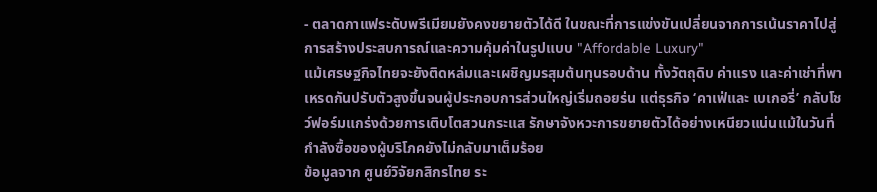- ตลาดกาแฟระดับพรีเมียมยังคงขยายตัวได้ดี ในขณะที่การแข่งขันเปลี่ยนจากการเน้นราคาไปสู่การสร้างประสบการณ์และความคุ้มค่าในรูปแบบ "Affordable Luxury"
แม้เศรษฐกิจไทยจะยังติดหล่มและเผชิญมรสุมต้นทุนรอบด้าน ทั้งวัตถุดิบ ค่าแรง และค่าเช่าที่พาเหรดกันปรับตัวสูงขึ้นจนผู้ประกอบการส่วนใหญ่เริ่มถอยร่น แต่ธุรกิจ ‘คาเฟ่และ เบเกอรี่’ กลับโชว์ฟอร์มแกร่งด้วยการเติบโตสวนกระแส รักษาจังหวะการขยายตัวได้อย่างเหนียวแน่นแม้ในวันที่กำลังซื้อของผู้บริโภคยังไม่กลับมาเต็มร้อย
ข้อมูลจาก ศูนย์วิจัยกสิกรไทย ระ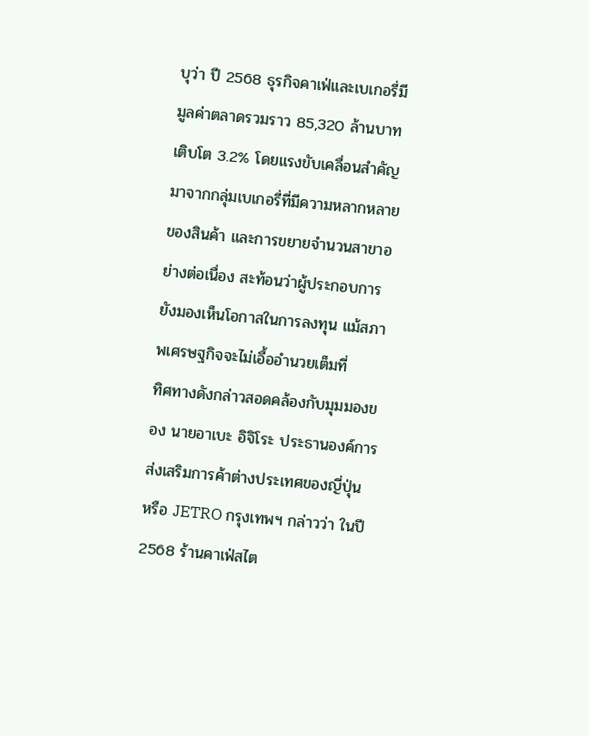บุว่า ปี 2568 ธุรกิจคาเฟ่และเบเกอรี่มีมูลค่าตลาดรวมราว 85,320 ล้านบาท เติบโต 3.2% โดยแรงขับเคลื่อนสำคัญมาจากกลุ่มเบเกอรี่ที่มีความหลากหลายของสินค้า และการขยายจำนวนสาขาอย่างต่อเนื่อง สะท้อนว่าผู้ประกอบการยังมองเห็นโอกาสในการลงทุน แม้สภาพเศรษฐกิจจะไม่เอื้ออำนวยเต็มที่
ทิศทางดังกล่าวสอดคล้องกับมุมมองของ นายอาเบะ อิจิโระ ประธานองค์การส่งเสริมการค้าต่างประเทศของญี่ปุ่น หรือ JETRO กรุงเทพฯ กล่าวว่า ในปี 2568 ร้านคาเฟ่สไต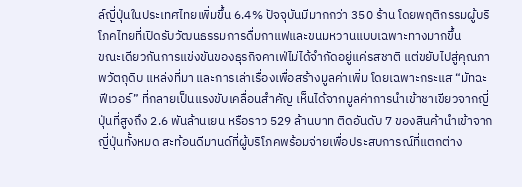ล์ญี่ปุ่นในประเทศไทยเพิ่มขึ้น 6.4% ปัจจุบันมีมากกว่า 350 ร้าน โดยพฤติกรรมผู้บริโภคไทยที่เปิดรับวัฒนธรรมการดื่มกาแฟและขนมหวานแบบเฉพาะทางมากขึ้น
ขณะเดียวกันการแข่งขันของธุรกิจคาเฟ่ไม่ได้จำกัดอยู่แค่รสชาติ แต่ขยับไปสู่คุณภาพวัตถุดิบ แหล่งที่มา และการเล่าเรื่องเพื่อสร้างมูลค่าเพิ่ม โดยเฉพาะกระแส “มัทฉะฟีเวอร์” ที่กลายเป็นแรงขับเคลื่อนสำคัญ เห็นได้จากมูลค่าการนำเข้าชาเขียวจากญี่ปุ่นที่สูงถึง 2.6 พันล้านเยน หรือราว 529 ล้านบาท ติดอันดับ 7 ของสินค้านำเข้าจากญี่ปุ่นทั้งหมด สะท้อนดีมานด์ที่ผู้บริโภคพร้อมจ่ายเพื่อประสบการณ์ที่แตกต่าง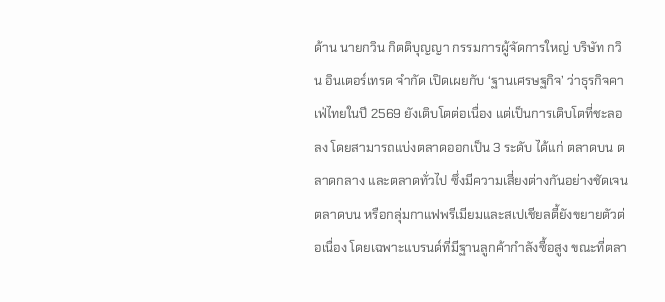ด้าน นายกวิน กิตติบุญญา กรรมการผู้จัดการใหญ่ บริษัท กวิน อินเตอร์เทรด จำกัด เปิดเผยกับ ‘ฐานเศรษฐกิจ’ ว่าธุรกิจคาเฟ่ไทยในปี 2569 ยังเติบโตต่อเนื่อง แต่เป็นการเติบโตที่ชะลอลง โดยสามารถแบ่งตลาดออกเป็น 3 ระดับ ได้แก่ ตลาดบน ตลาดกลาง และตลาดทั่วไป ซึ่งมีความเสี่ยงต่างกันอย่างชัดเจน
ตลาดบน หรือกลุ่มกาแฟพรีเมียมและสเปเชียลตี้ยังขยายตัวต่อเนื่อง โดยเฉพาะแบรนด์ที่มีฐานลูกค้ากำลังซื้อสูง ขณะที่ตลา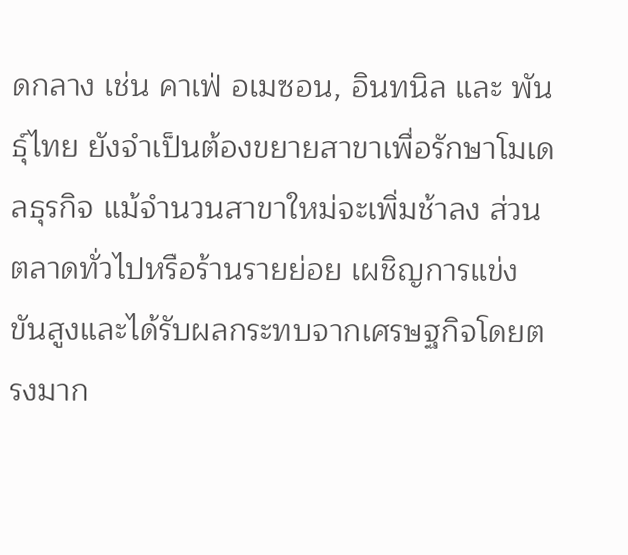ดกลาง เช่น คาเฟ่ อเมซอน, อินทนิล และ พันธุ์ไทย ยังจำเป็นต้องขยายสาขาเพื่อรักษาโมเดลธุรกิจ แม้จำนวนสาขาใหม่จะเพิ่มช้าลง ส่วนตลาดทั่วไปหรือร้านรายย่อย เผชิญการแข่งขันสูงและได้รับผลกระทบจากเศรษฐกิจโดยตรงมาก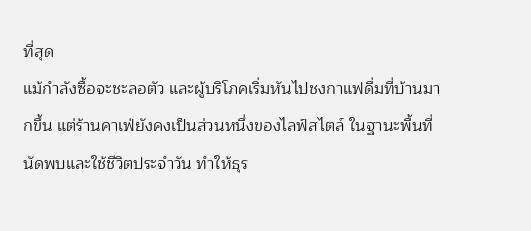ที่สุด
แม้กำลังซื้อจะชะลอตัว และผู้บริโภคเริ่มหันไปชงกาแฟดื่มที่บ้านมากขึ้น แต่ร้านคาเฟ่ยังคงเป็นส่วนหนึ่งของไลฟ์สไตล์ ในฐานะพื้นที่นัดพบและใช้ชีวิตประจำวัน ทำให้ธุร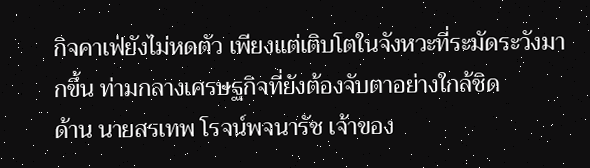กิจคาเฟ่ยังไม่หดตัว เพียงแต่เติบโตในจังหวะที่ระมัดระวังมากขึ้น ท่ามกลางเศรษฐกิจที่ยังต้องจับตาอย่างใกล้ชิด
ด้าน นายสรเทพ โรจน์พจนารัช เจ้าของ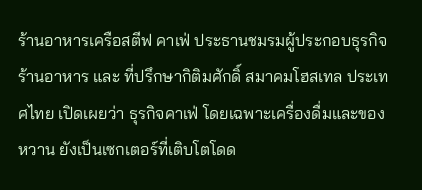ร้านอาหารเครือสตีฟ คาเฟ่ ประธานชมรมผู้ประกอบธุรกิจร้านอาหาร และ ที่ปรึกษากิติมศักดิ์ สมาคมโฮสเทล ประเทศไทย เปิดเผยว่า ธุรกิจคาเฟ่ โดยเฉพาะเครื่องดื่มและของหวาน ยังเป็นเซกเตอร์ที่เติบโตโดด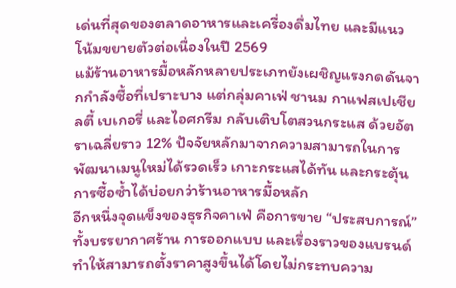เด่นที่สุดของตลาดอาหารและเครื่องดื่มไทย และมีแนวโน้มขยายตัวต่อเนื่องในปี 2569
แม้ร้านอาหารมื้อหลักหลายประเภทยังเผชิญแรงกดดันจากกำลังซื้อที่เปราะบาง แต่กลุ่มคาเฟ่ ชานม กาแฟสเปเชียลตี้ เบเกอรี่ และไอศกรีม กลับเติบโตสวนกระแส ด้วยอัตราเฉลี่ยราว 12% ปัจจัยหลักมาจากความสามารถในการพัฒนาเมนูใหม่ได้รวดเร็ว เกาะกระแสได้ทัน และกระตุ้นการซื้อซ้ำได้บ่อยกว่าร้านอาหารมื้อหลัก
อีกหนึ่งจุดแข็งของธุรกิจคาเฟ่ คือการขาย “ประสบการณ์” ทั้งบรรยากาศร้าน การออกแบบ และเรื่องราวของแบรนด์ ทำให้สามารถตั้งราคาสูงขึ้นได้โดยไม่กระทบความ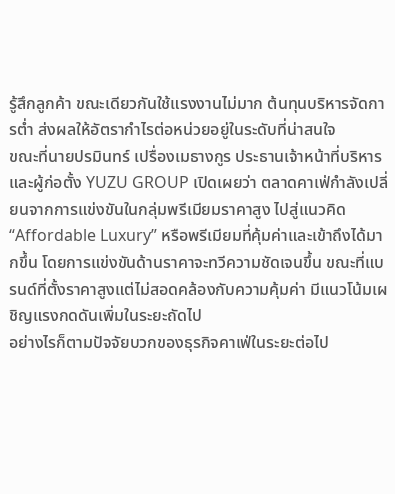รู้สึกลูกค้า ขณะเดียวกันใช้แรงงานไม่มาก ต้นทุนบริหารจัดการต่ำ ส่งผลให้อัตรากำไรต่อหน่วยอยู่ในระดับที่น่าสนใจ
ขณะที่นายปรมินทร์ เปรื่องเมธางกูร ประธานเจ้าหน้าที่บริหารและผู้ก่อตั้ง YUZU GROUP เปิดเผยว่า ตลาดคาเฟ่กำลังเปลี่ยนจากการแข่งขันในกลุ่มพรีเมียมราคาสูง ไปสู่แนวคิด “Affordable Luxury” หรือพรีเมียมที่คุ้มค่าและเข้าถึงได้มากขึ้น โดยการแข่งขันด้านราคาจะทวีความชัดเจนขึ้น ขณะที่แบรนด์ที่ตั้งราคาสูงแต่ไม่สอดคล้องกับความคุ้มค่า มีแนวโน้มเผชิญแรงกดดันเพิ่มในระยะถัดไป
อย่างไรก็ตามปัจจัยบวกของธุรกิจคาเฟ่ในระยะต่อไป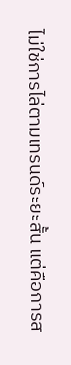ไม่ใช่การไล่ตามเทรนด์ระยะสั้น แต่คือการส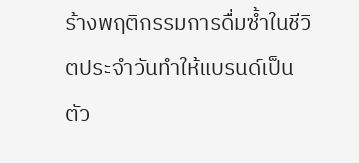ร้างพฤติกรรมการดื่มซ้ำในชีวิตประจำวันทำให้แบรนด์เป็นตัว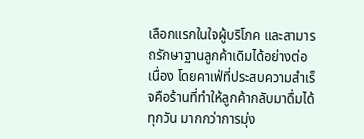เลือกแรกในใจผู้บริโภค และสามารถรักษาฐานลูกค้าเดิมได้อย่างต่อเนื่อง โดยคาเฟ่ที่ประสบความสำเร็จคือร้านที่ทำให้ลูกค้ากลับมาดื่มได้ทุกวัน มากกว่าการมุ่ง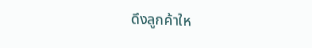ดึงลูกค้าให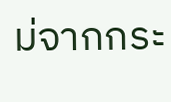ม่จากกระ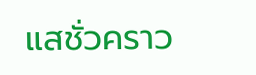แสชั่วคราว